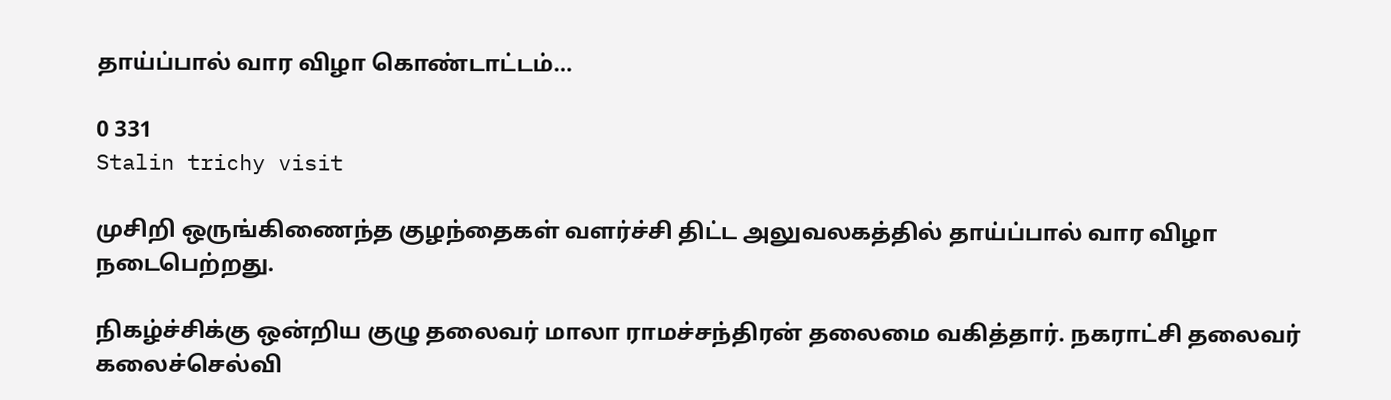தாய்ப்பால் வார விழா கொண்டாட்டம்…

0 331
Stalin trichy visit

முசிறி ஒருங்கிணைந்த குழந்தைகள் வளர்ச்சி திட்ட அலுவலகத்தில் தாய்ப்பால் வார விழா நடைபெற்றது.

நிகழ்ச்சிக்கு ஒன்றிய குழு தலைவர் மாலா ராமச்சந்திரன் தலைமை வகித்தார். நகராட்சி தலைவர் கலைச்செல்வி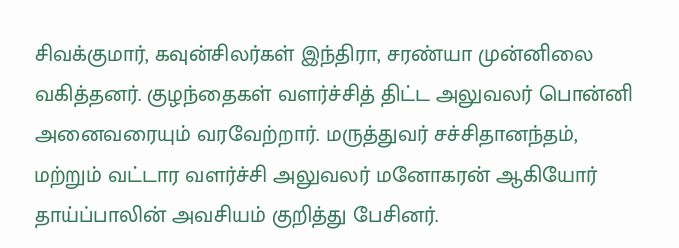சிவக்குமார், கவுன்சிலர்கள் இந்திரா, சரண்யா முன்னிலை வகித்தனர். குழந்தைகள் வளர்ச்சித் திட்ட அலுவலர் பொன்னி அனைவரையும் வரவேற்றார். மருத்துவர் சச்சிதானந்தம், மற்றும் வட்டார வளர்ச்சி அலுவலர் மனோகரன் ஆகியோர் தாய்ப்பாலின் அவசியம் குறித்து பேசினர்.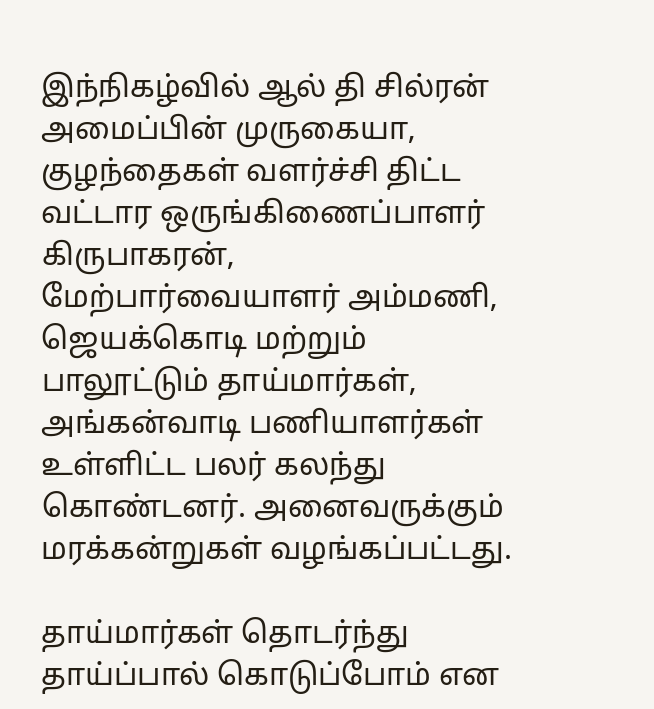இந்நிகழ்வில் ஆல் தி சில்ரன் அமைப்பின் முருகையா, குழந்தைகள் வளர்ச்சி திட்ட வட்டார ஒருங்கிணைப்பாளர் கிருபாகரன், மேற்பார்வையாளர் அம்மணி, ஜெயக்கொடி மற்றும் பாலூட்டும் தாய்மார்கள், அங்கன்வாடி பணியாளர்கள் உள்ளிட்ட பலர் கலந்து கொண்டனர். அனைவருக்கும் மரக்கன்றுகள் வழங்கப்பட்டது.

தாய்மார்கள் தொடர்ந்து தாய்ப்பால் கொடுப்போம் என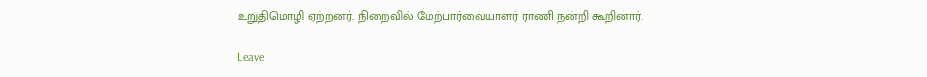உறுதிமொழி ஏற்றனர். நிறைவில் மேற்பார்வையாளர் ராணி நன்றி கூறினார்.

Leave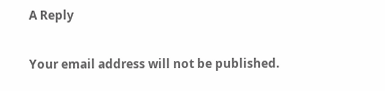A Reply

Your email address will not be published.